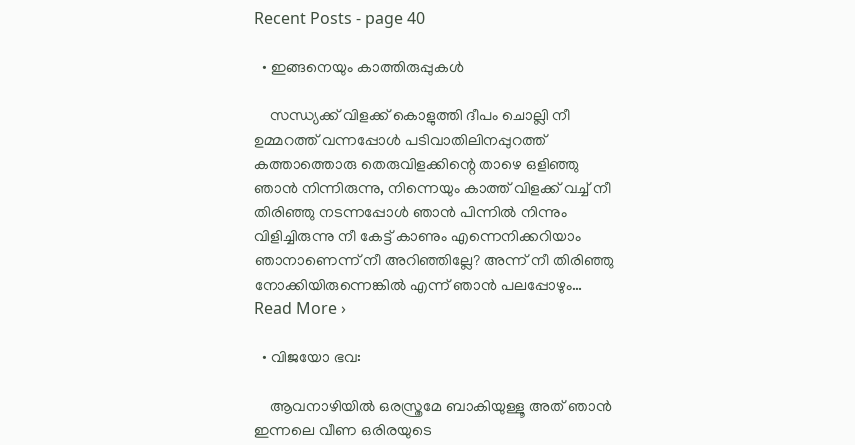Recent Posts - page 40

  • ഇങ്ങനെയും കാത്തിരുപ്പുകള്‍

    സന്ധ്യക്ക്‌ വിളക്ക് കൊളുത്തി ദീപം ചൊല്ലി നീ ഉമ്മറത്ത് വന്നപ്പോള്‍ പടിവാതിലിനപ്പുറത്ത് കത്താത്തൊരു തെരുവിളക്കിന്റെ താഴെ ഒളിഞ്ഞു ഞാന്‍ നിന്നിരുന്നു, നിന്നെയും കാത്ത് വിളക്ക് വച്ച് നീ തിരിഞ്ഞു നടന്നപ്പോള്‍ ഞാന്‍ പിന്നില്‍ നിന്നും വിളിച്ചിരുന്നു നീ കേട്ട് കാണും എന്നെനിക്കറിയാം ഞാനാണെന്ന് നീ അറിഞ്ഞില്ലേ? അന്ന് നീ തിരിഞ്ഞു നോക്കിയിരുന്നെങ്കില്‍ എന്ന് ഞാന്‍ പലപ്പോഴും… Read More ›

  • വിജയോ ഭവ:

    ആവനാഴിയില്‍ ഒരസ്ത്രമേ ബാകിയുള്ളൂ അത് ഞാന്‍ ഇന്നലെ വീണ ഒരിരയുടെ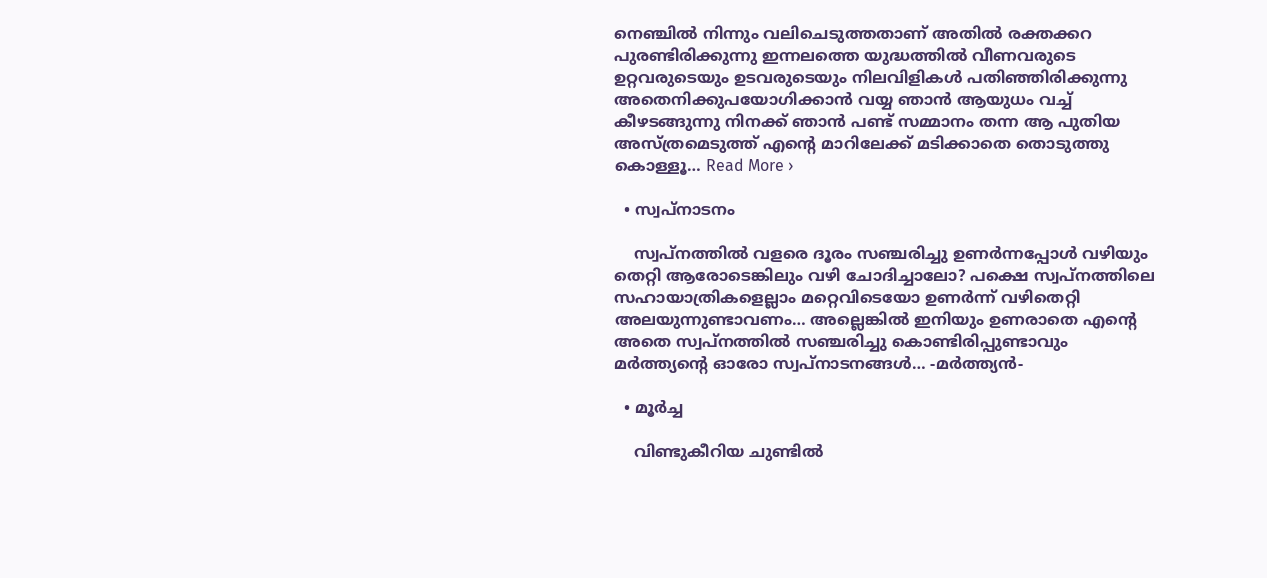നെഞ്ചില്‍ നിന്നും വലിചെടുത്തതാണ് അതില്‍ രക്തക്കറ പുരണ്ടിരിക്കുന്നു ഇന്നലത്തെ യുദ്ധത്തില്‍ വീണവരുടെ ഉറ്റവരുടെയും ഉടവരുടെയും നിലവിളികള്‍ പതിഞ്ഞിരിക്കുന്നു അതെനിക്കുപയോഗിക്കാന്‍ വയ്യ ഞാന്‍ ആയുധം വച്ച് കീഴടങ്ങുന്നു നിനക്ക് ഞാന്‍ പണ്ട് സമ്മാനം തന്ന ആ പുതിയ അസ്ത്രമെടുത്ത്‌ എന്റെ മാറിലേക്ക്‌ മടിക്കാതെ തൊടുത്തു കൊള്ളൂ… Read More ›

  • സ്വപ്നാടനം

    സ്വപ്നത്തില്‍ വളരെ ദൂരം സഞ്ചരിച്ചു ഉണര്‍ന്നപ്പോള്‍ വഴിയും തെറ്റി ആരോടെങ്കിലും വഴി ചോദിച്ചാലോ? പക്ഷെ സ്വപ്നത്തിലെ സഹായാത്രികളെല്ലാം മറ്റെവിടെയോ ഉണര്‍ന്ന് വഴിതെറ്റി അലയുന്നുണ്ടാവണം… അല്ലെങ്കില്‍ ഇനിയും ഉണരാതെ എന്റെ അതെ സ്വപ്നത്തില്‍ സഞ്ചരിച്ചു കൊണ്ടിരിപ്പുണ്ടാവും മര്‍ത്ത്യന്റെ ഓരോ സ്വപ്നാടനങ്ങള്‍… -മര്‍ത്ത്യന്‍-

  • മൂര്‍ച്ച

    വിണ്ടുകീറിയ ചുണ്ടില്‍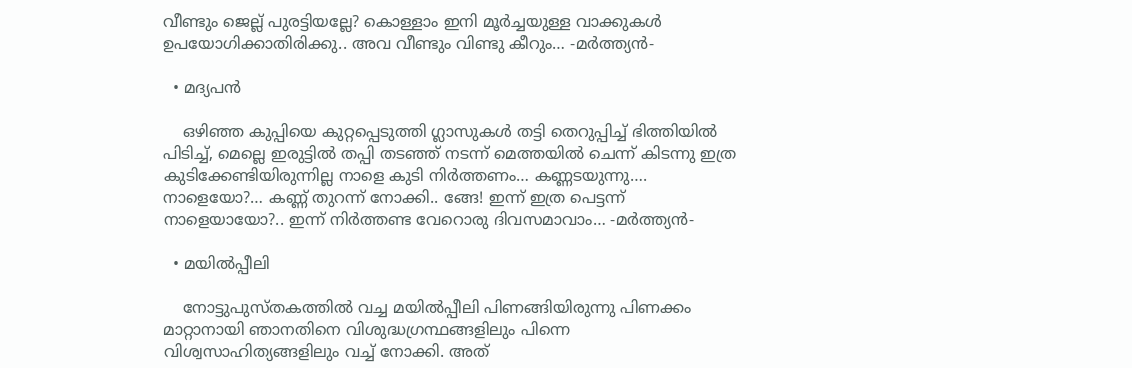വീണ്ടും ജെല്ല് പുരട്ടിയല്ലേ? കൊള്ളാം ഇനി മൂര്‍ച്ചയുള്ള വാക്കുകള്‍ ഉപയോഗിക്കാതിരിക്കു.. അവ വീണ്ടും വിണ്ടു കീറും… -മര്‍ത്ത്യന്‍-

  • മദ്യപന്‍

    ഒഴിഞ്ഞ കുപ്പിയെ കുറ്റപ്പെടുത്തി ഗ്ലാസുകള്‍ തട്ടി തെറുപ്പിച്ച് ഭിത്തിയില്‍ പിടിച്ച്, മെല്ലെ ഇരുട്ടില്‍ തപ്പി തടഞ്ഞ് നടന്ന് മെത്തയില്‍ ചെന്ന് കിടന്നു ഇത്ര കുടിക്കേണ്ടിയിരുന്നില്ല നാളെ കുടി നിര്‍ത്തണം… കണ്ണടയുന്നു…. നാളെയോ?… കണ്ണ് തുറന്ന് നോക്കി.. ങ്ങേ! ഇന്ന് ഇത്ര പെട്ടന്ന് നാളെയായോ?.. ഇന്ന് നിര്‍ത്തണ്ട വേറൊരു ദിവസമാവാം… -മര്‍ത്ത്യന്‍-

  • മയില്‍‌പ്പീലി

    നോട്ടുപുസ്തകത്തില്‍ വച്ച മയില്‍‌പ്പീലി പിണങ്ങിയിരുന്നു പിണക്കം മാറ്റാനായി ഞാനതിനെ വിശുദ്ധഗ്രന്ഥങ്ങളിലും പിന്നെ വിശ്വസാഹിത്യങ്ങളിലും വച്ച് നോക്കി. അത്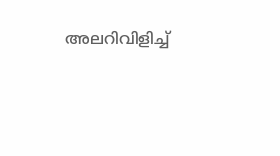അലറിവിളിച്ച്‌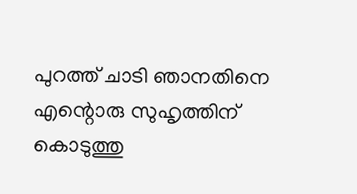പുറത്ത് ചാടി ഞാനതിനെ എന്റൊരു സുഹൃത്തിന് കൊടുത്തു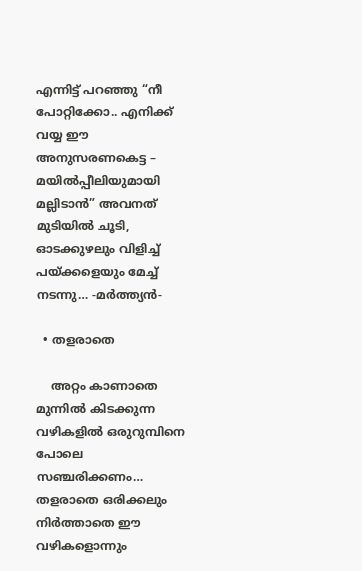എന്നിട്ട് പറഞ്ഞു “നീ പോറ്റിക്കോ.. എനിക്ക് വയ്യ ഈ അനുസരണകെട്ട – മയില്‍‌പ്പീലിയുമായി മല്ലിടാന്‍” അവനത്‌ മുടിയില്‍ ചൂടി, ഓടക്കുഴലും വിളിച്ച് പയ്ക്കളെയും മേച്ച്‌ നടന്നു… -മര്‍ത്ത്യന്‍-

  • തളരാതെ

    അറ്റം കാണാതെ മുന്നില്‍ കിടക്കുന്ന വഴികളില്‍ ഒരുറുമ്പിനെ പോലെ സഞ്ചരിക്കണം… തളരാതെ ഒരിക്കലും നിര്‍ത്താതെ ഈ വഴികളൊന്നും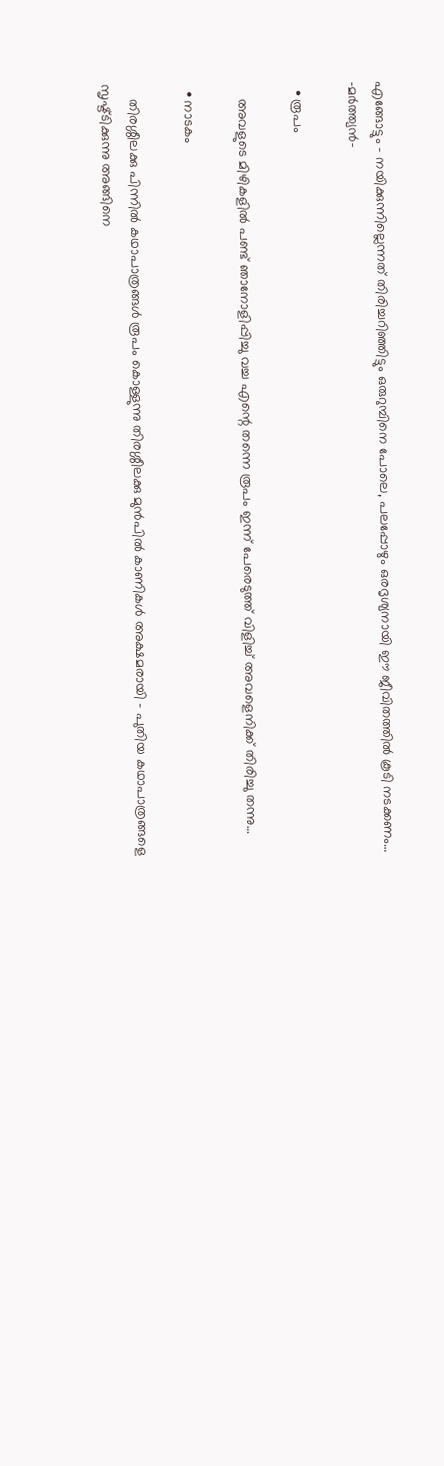എങ്ങോട്ടും – നയിക്കുന്നില്ലെന്നത് തിരിച്ചറിഞ്ഞിട്ടും ഒരുറുമ്പിനെ പോലെ, പലപ്പോഴും ഒരദൃശ്യനായി ഈ ജീവിതത്തില്‍ കൂടി നടക്കണം… -മര്‍ത്ത്യന്‍-

  • രൂപം

    അവളുടെ മിഴികളില്‍ പണ്ട് ഞാനോളിപ്പിച്ചു വച്ച എന്റെ തന്നെ രൂപം ഇന്ന് പേരെടുത്ത് വിളിച്ച് അവളെനിക്ക്‌ തിരിച്ചു തന്നു…

  • നാടകം

    തിരശ്ശീലക്കു പിന്നില്‍ കഥാപാത്രങ്ങള്‍ രൂപം കൊള്ളുന്നു തിരശ്ശീലക്കു മുന്‍പില്‍ കാണികള്‍ അക്ഷമരായി – പുതിയ കഥാപാത്രങ്ങളെ സൃഷ്ട്ടിക്കുന്നു അങ്ങിനെ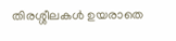തിരശ്ശീലകള്‍ ഉയരാതെ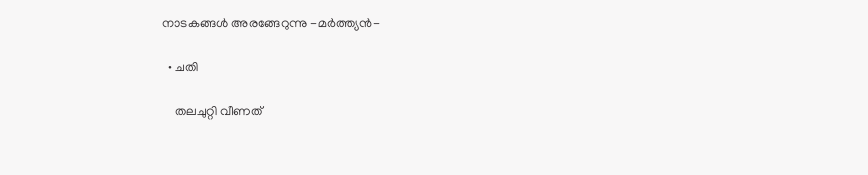നാടകങ്ങള്‍ അരങ്ങേറുന്നു -മര്‍ത്ത്യന്‍-

  • ചതി

    തലചുറ്റി വീണത്‌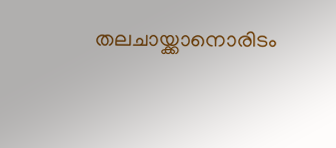തലചായ്ക്കാനൊരിടം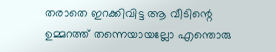തരാതെ ഇറക്കിവിട്ട ആ വീടിന്റെ ഉമ്മറത്ത് തന്നെയായല്ലോ എന്തൊരു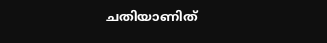ചതിയാണിത്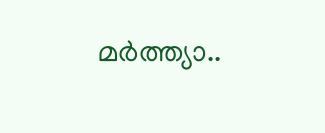മര്‍ത്ത്യാ..